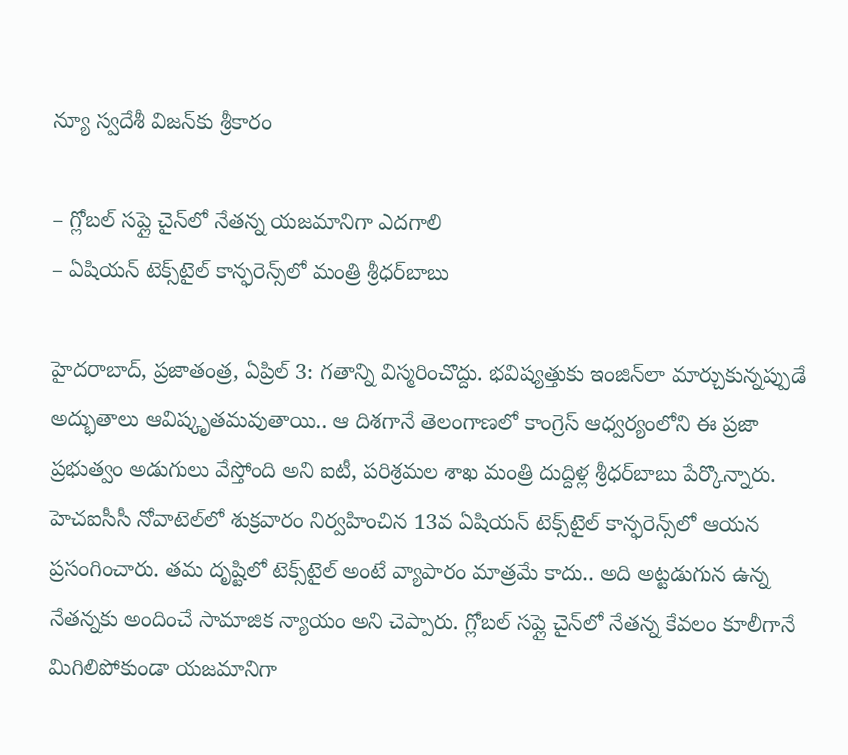న్యూ స్వదేశీ విజన్‌కు శ్రీకారం

– గ్లోబల్ సప్లై చైన్‌లో నేతన్న యజమానిగా ఎదగాలి
– ఏషియన్ టెక్స్‌టైల్ కాన్ఫరెన్స్‌లో మంత్రి శ్రీధర్‌బాబు

హైదరాబాద్, ప్రజాతంత్ర, ఏప్రిల్ 3: గతాన్ని విస్మరించొద్దు. భవిష్యత్తుకు ఇంజిన్‌లా మార్చుకున్నప్పుడే అద్భుతాలు ఆవిష్కృతమవుతాయి.. ఆ దిశగానే తెలంగాణలో కాంగ్రెస్ ఆధ్వర్యంలోని ఈ ప్రజా ప్రభుత్వం అడుగులు వేస్తోంది అని ఐటీ, పరిశ్రమల శాఖ మంత్రి దుద్దిళ్ల శ్రీధర్‌బాబు పేర్కొన్నారు. హెచఐసీసీ నోవాటెల్‌లో శుక్రవారం నిర్వహించిన 13వ ఏషియన్ టెక్స్‌టైల్ కాన్ఫరెన్స్‌లో ఆయన ప్రసంగించారు. తమ దృష్టిలో టెక్స్‌టైల్ అంటే వ్యాపారం మాత్రమే కాదు.. అది అట్టడుగున ఉన్న నేతన్నకు అందించే సామాజిక న్యాయం అని చెప్పారు. గ్లోబల్ సప్లై చైన్‌లో నేతన్న కేవలం కూలీగానే మిగిలిపోకుండా యజమానిగా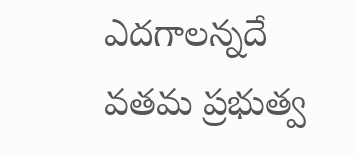ఎదగాలన్నదే వతమ ప్రభుత్వ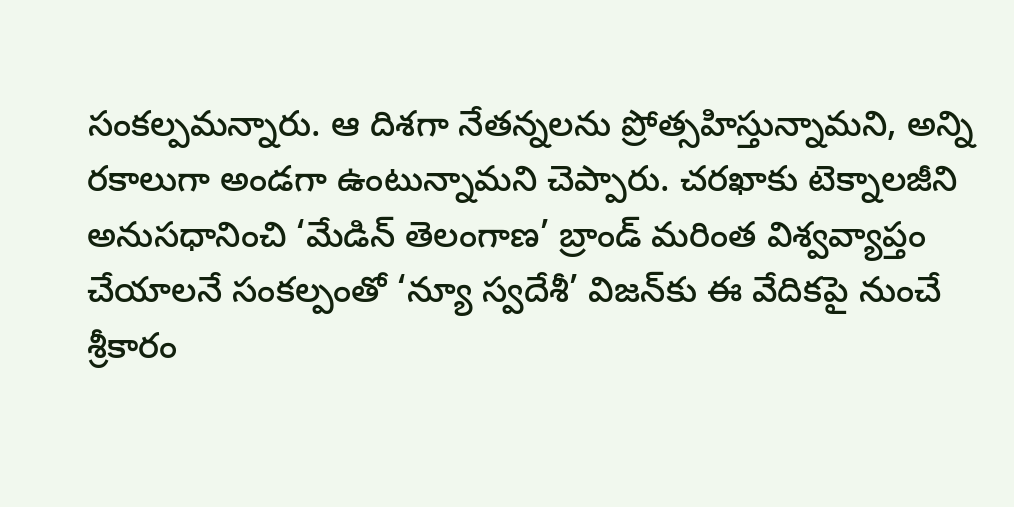సంకల్పమన్నారు. ఆ దిశగా నేతన్నలను ప్రోత్సహిస్తున్నామని, అన్ని రకాలుగా అండగా ఉంటున్నామని చెప్పారు. చరఖాకు టెక్నాలజీని అనుసధానించి ‘మేడిన్ తెలంగాణ’ బ్రాండ్ మరింత విశ్వవ్యాప్తం చేయాలనే సంకల్పంతో ‘న్యూ స్వదేశీ’ విజన్‌కు ఈ వేదికపై నుంచే శ్రీకారం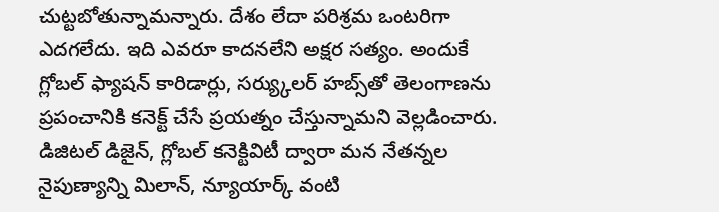చుట్టబోతున్నామన్నారు. దేశం లేదా పరిశ్రమ ఒంటరిగా ఎదగలేదు. ఇది ఎవరూ కాదనలేని అక్షర సత్యం. అందుకే గ్లోబల్ ఫ్యాషన్ కారిడార్లు, సర్య్కులర్ హబ్స్‌తో తెలంగాణను ప్రపంచానికి కనెక్ట్ చేసే ప్రయత్నం చేస్తున్నామని వెల్లడించారు. డిజిటల్ డిజైన్, గ్లోబల్ కనెక్టివిటీ ద్వారా మన నేతన్నల నైపుణ్యాన్ని మిలాన్, న్యూయార్క్ వంటి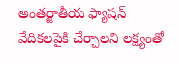అంతర్జాతీయ ఫ్యాషన్ వేదికలపైకి చేర్చాలని లక్ష్యంతో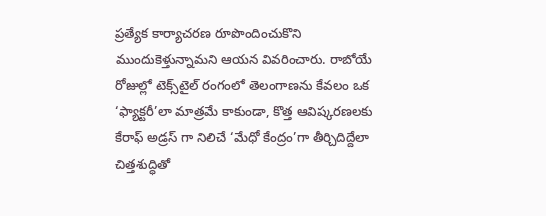ప్రత్యేక కార్యాచరణ రూపొందించుకొని ముందుకెళ్తున్నామని ఆయన వివరించారు. రాబోయే రోజుల్లో టెక్స్‌టైల్ రంగంలో తెలంగాణను కేవలం ఒక ‘ఫ్యాక్టరీ’లా మాత్రమే కాకుండా, కొత్త ఆవిష్కరణలకు కేరాఫ్ అడ్రస్ గా నిలిచే ‘మేధో కేంద్రం’గా తీర్చిదిద్దేలా చిత్తశుద్ధితో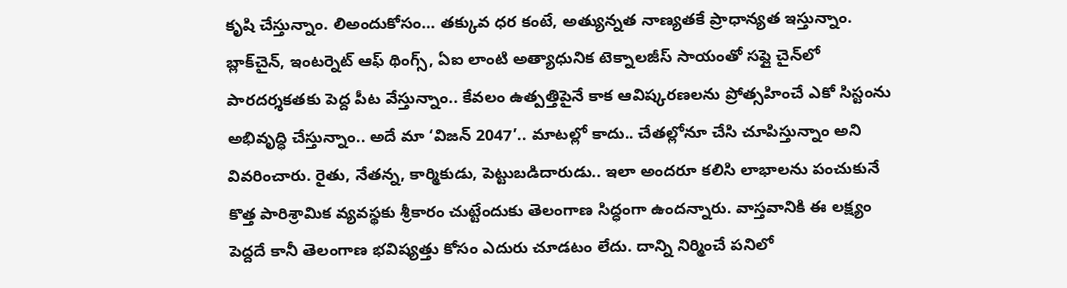కృషి చేస్తున్నాం. లిఅందుకోసం… తక్కువ ధర కంటే, అత్యున్నత నాణ్యతకే ప్రాధాన్యత ఇస్తున్నాం. బ్లాక్‌చైన్, ఇంటర్నెట్ ఆఫ్ థింగ్స్, ఏఐ లాంటి అత్యాధునిక టెక్నాలజీస్ సాయంతో సప్లై చైన్‌లో పారదర్శకతకు పెద్ద పీట వేస్తున్నాం.. కేవలం ఉత్పత్తిపైనే కాక ఆవిష్కరణలను ప్రోత్సహించే ఎకో సిస్టంను అభివృద్ధి చేస్తున్నాం.. అదే మా ‘విజన్ 2047’.. మాటల్లో కాదు.. చేతల్లోనూ చేసి చూపిస్తున్నాం అని వివరించారు. రైతు, నేతన్న, కార్మికుడు, పెట్టుబడిదారుడు.. ఇలా అందరూ కలిసి లాభాలను పంచుకునే కొత్త పారిశ్రామిక వ్యవస్థకు శ్రీకారం చుట్టేందుకు తెలంగాణ సిద్ధంగా ఉందన్నారు. వాస్తవానికి ఈ లక్ష్యం పెద్దదే కానీ తెలంగాణ భవిష్యత్తు కోసం ఎదురు చూడటం లేదు. దాన్ని నిర్మించే పనిలో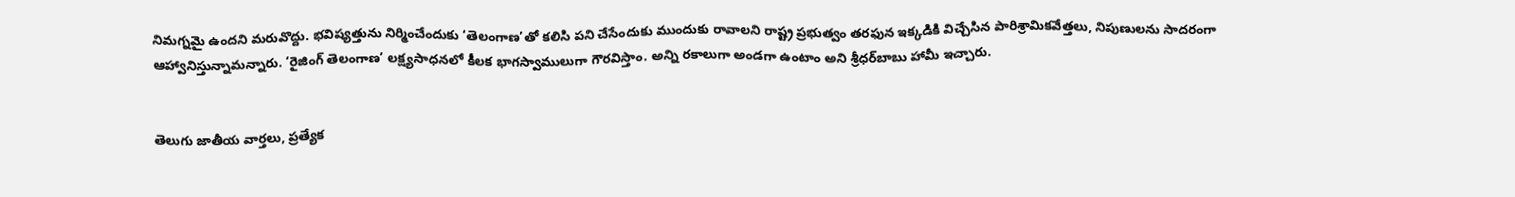నిమగ్నమై ఉందని మరువొద్దు. భవిష్యత్తును నిర్మించేందుకు ‘తెలంగాణ’తో కలిసి పని చేసేందుకు ముందుకు రావాలని రాష్ట్ర ప్రభుత్వం తరఫున ఇక్కడికి విచ్చేసిన పారిశ్రామికవేత్తలు, నిపుణులను సాదరంగా ఆహ్వానిస్తున్నామన్నారు. ‘రైజింగ్ తెలంగాణ’ లక్ష్యసాధనలో కీలక భాగస్వాములుగా గౌరవిస్తాం. అన్ని రకాలుగా అండగా ఉంటాం అని శ్రీధర్‌బాబు హామీ ఇచ్చారు.


తెలుగు జాతీయ వార్తలు, ప్రత్యేక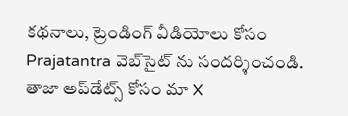కథనాలు, ట్రెండింగ్ వీడియోలు కోసం Prajatantra వెబ్‌సైట్ ను సందర్శించండి. తాజా అప్‌డేట్స్ కోసం మా X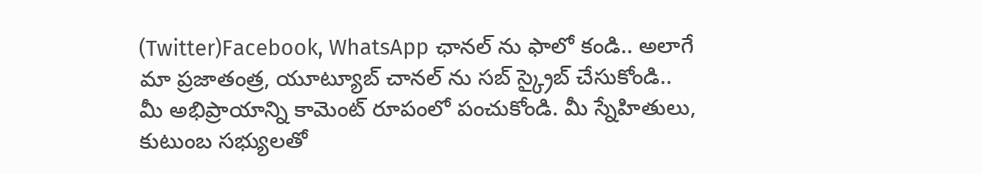(Twitter)Facebook, WhatsApp ఛానల్ ను ఫాలో కండి.. అలాగే మా ప్రజాతంత్ర, యూట్యూబ్ చానల్ ను సబ్ స్క్రైబ్ చేసుకోండి..   మీ అభిప్రాయాన్ని కామెంట్ రూపంలో పంచుకోండి. మీ స్నేహితులు, కుటుంబ సభ్యులతో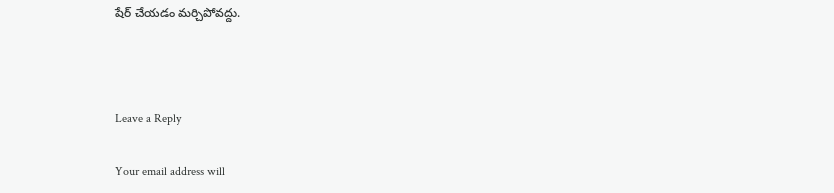షేర్ చేయడం మర్చిపోవద్దు.



Leave a Reply

Your email address will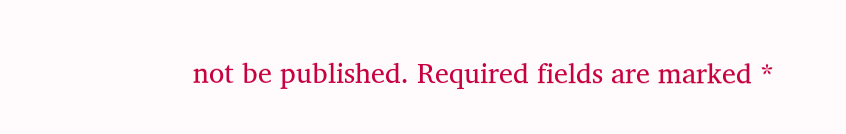not be published. Required fields are marked *